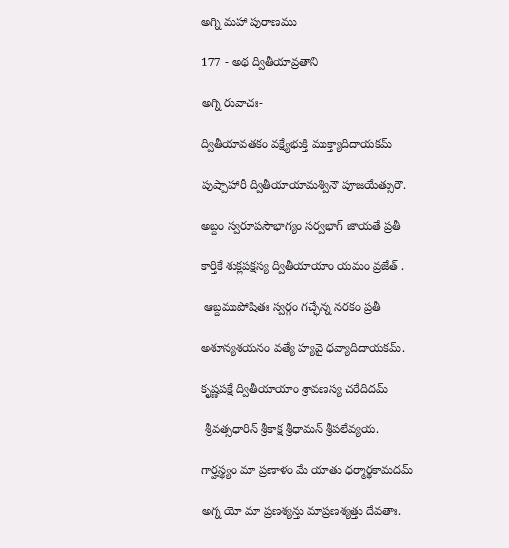అగ్ని మహా పురాణము

177 - అథ ద్వితీయావ్రతాని

అగ్ని రువాచః-

ద్వితీయావతకం వక్ష్యేభుక్తి ముక్త్యాదిదాయకమ్

పుష్పాహారీ ద్వితీయాయామశ్వినౌ పూజయేత్సురౌ.

అబ్దం స్వరూపసౌభాగ్యం సర్వభాగ్ జాయతే ప్రతీ

కార్తికే శుక్లపక్షస్య ద్వితీయాయాం యమం వ్రజేత్ .

 ఆబ్దముపోషితః స్వర్గం గచ్ఛేన్న నరకం ప్రతీ

అశూన్యశయనం వత్యే హ్యవై ధవ్యాదిదాయకమ్.

కృష్ణపక్షే ద్వితీయాయాం శ్రావణస్య చరేదిదమ్

 శ్రీవత్సధారిన్ శ్రీకాక్ష శ్రీధామన్ శ్రీపలేవ్యయ.

గార్హస్థ్యం మా ప్రణాళం మే యాతు ధర్మార్థకామదమ్

అగ్న యో మా ప్రణశ్యన్తు మాప్రణశ్యత్తు దేవతాః.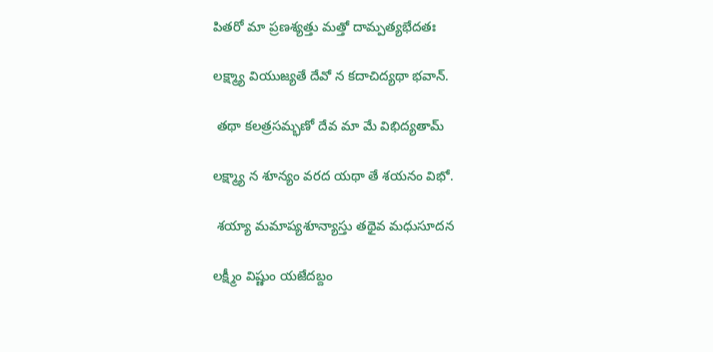పితరో మా ప్రణశ్యత్తు మత్తో దామ్పత్యభేదతః

లక్ష్మ్యా వియుజ్యతే దేవో న కదాచిద్యథా భవాన్.

 తథా కలత్రసమ్భణో దేవ మా మే విభిద్యతామ్

లక్ష్మ్యా న శూన్యం వరద యథా తే శయనం విభో.

 శయ్యా మమాప్యశూన్యాస్తు తథైవ మధుసూదన

లక్ష్మీం విష్ణుం యజేదబ్దం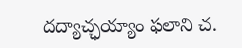దద్యాచ్ఛయ్యాం ఫలాని చ.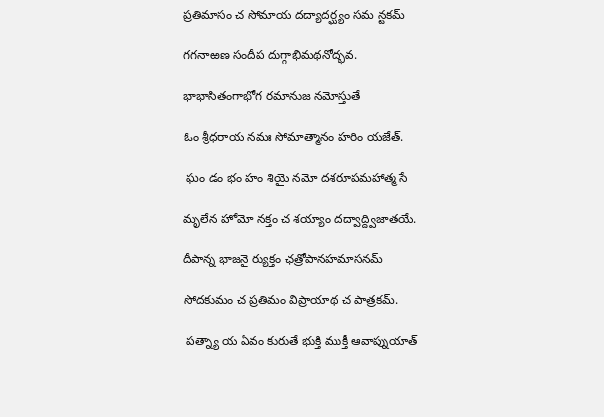ప్రతిమాసం చ సోమాయ దద్యాదర్ఘ్యం సమ న్టకమ్

గగనాఱణ సందీప దుగ్గాభిమథనోద్భవ.

భాభాసితంగాభోగ రమానుజ నమోస్తుతే

ఓం శ్రీధరాయ నమః సోమాత్మానం హరిం యజేత్.

 ఘం డం భం హం శియై నమో దశరూపమహాత్మ సే

మృలేన హోమో నక్తం చ శయ్యాం దద్వాద్ద్విజాతయే.

దీపాన్న భాజనై ర్యుక్తం ఛత్రోపానహమాసనమ్

సోదకుమం చ ప్రతిమం విప్రాయాథ చ పాత్రకమ్.

 పత్న్యా య ఏవం కురుతే భుక్తి ముక్తీ ఆవాప్నుయాత్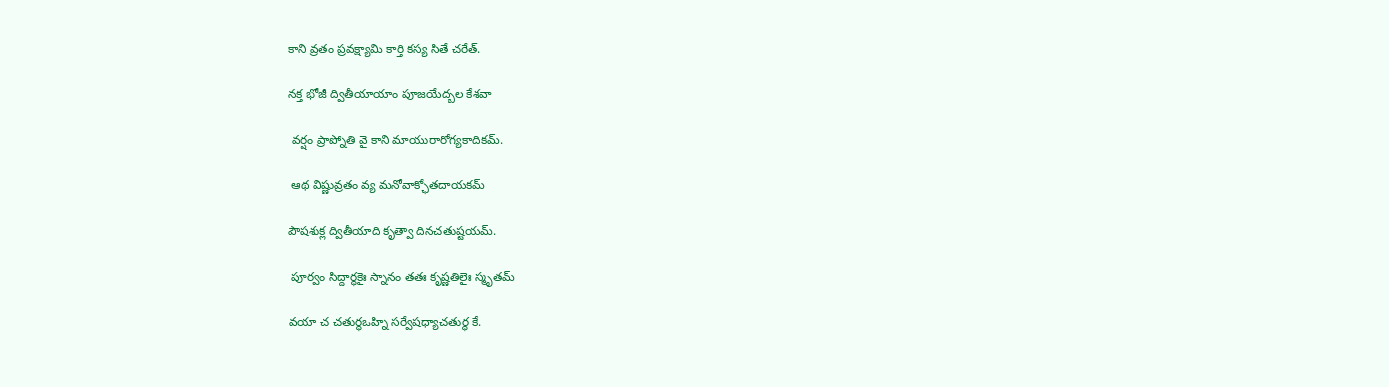కాని వ్రతం ప్రవక్ష్యామి కార్తి కస్య సితే చరేత్.

నక్త భోజీ ద్వితీయాయాం పూజయేద్బల కేశవా

 వర్షం ప్రాప్నోతి వై కాని మాయురారోగ్యకాదికమ్.

 ఆథ విష్ణువ్రతం వ్య మనోవాక్ఛోతదాయకమ్

పౌషశుక్ల ద్వితీయాది కృత్వా దినచతుష్టయమ్.

 పూర్వం సిద్దార్థకైః స్నానం తతః కృష్ణతిలైః స్మృతమ్

వయా చ చతుర్థఒహ్ని సర్వేషధ్యాచతుర్థ కే.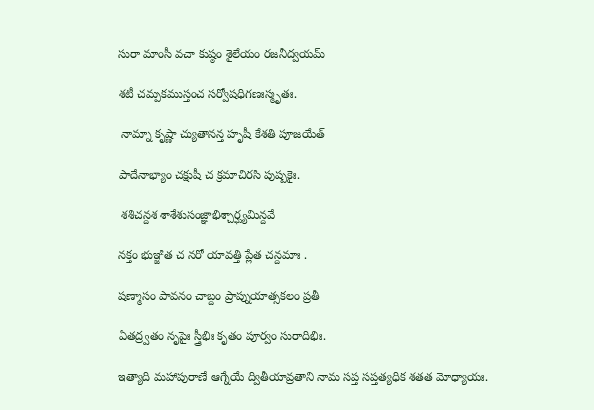సురా మాంసీ వచా కుష్ఠం శైలేయం రజనీద్వయమ్

శటీ చమ్పకముస్తంచ సర్వోషధిగణఃస్మృతః.

 నామ్నా కృష్ణా చ్యుతానన్త హృషీ కేశతి పూజయేత్

పాదేనాభ్యాం చక్షుషీ చ క్రమాచిరసి పుష్పకైః.

 శశిచన్దశ శాశేశుసంజ్ఞాభిశ్చార్ఘ్యమిన్దవే

నక్తం భుఞ్జిత చ నరో యావత్తి ప్లేత చన్దమాః .

షణ్మాసం పావనం చాబ్దం ప్రాప్నుయాత్సకలం ప్రతీ

ఏతద్ర్వతం నృపైః స్త్రీభిః కృతం పూర్వం సురాదిభిః.

ఇత్యాది మహాపురాణే ఆగ్నేయే ద్వితీయావ్రతాని నామ సప్త సప్తత్యధిక శతత మోధ్యాయః.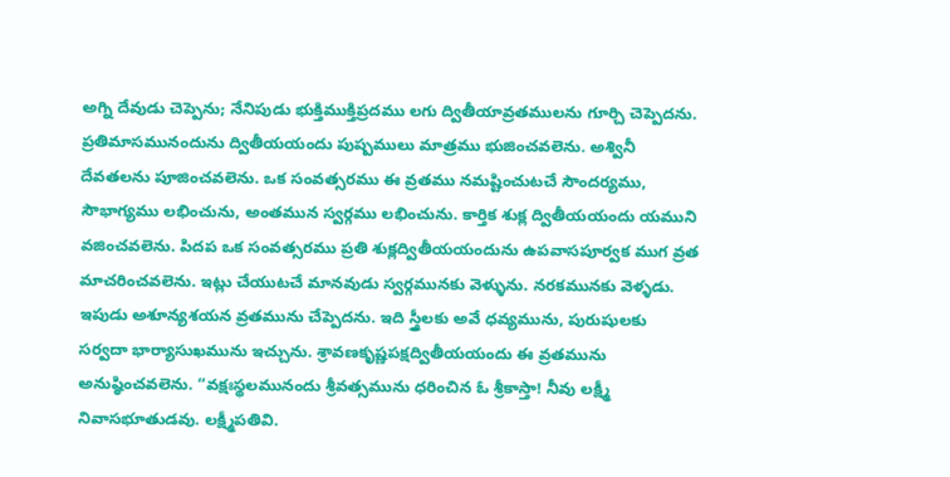అగ్ని దేవుడు చెప్పెను; నేనిపుడు భుక్తిముక్తిప్రదము లగు ద్వితీయావ్రతములను గూర్చి చెప్పెదను. ప్రతిమాసమునందును ద్వితీయయందు పుష్పములు మాత్రము భుజించవలెను. అశ్వినీ దేవతలను పూజించవలెను. ఒక సంవత్సరము ఈ వ్రతము నమష్టించుటచే సౌందర్యము, సౌభాగ్యము లభించును, అంతమున స్వర్గము లభించును. కార్తిక శుక్ల ద్వితీయయందు యముని వజించవలెను. పిదప ఒక సంవత్సరము ప్రతి శుక్లద్వితీయయందును ఉపవాసపూర్వక ముగ వ్రత మాచరించవలెను. ఇట్లు చేయుటచే మానవుడు స్వర్గమునకు వెళ్ళును. నరకమునకు వెళ్ళడు. ఇపుడు అశూన్యశయన వ్రతమును చేప్పెదను. ఇది స్త్రీలకు అవే ధవ్యమును, పురుషులకు సర్వదా భార్యాసుఖమును ఇచ్చును. శ్రావణకృష్ణపక్షద్వితీయయందు ఈ వ్రతమును అనుష్ఠించవలెను. “వక్షఃస్థలమునందు శ్రీవత్సమును ధరించిన ఓ శ్రీకాస్తా! నీవు లక్ష్మీ నివాసభూతుడవు. లక్ష్మీపతివి.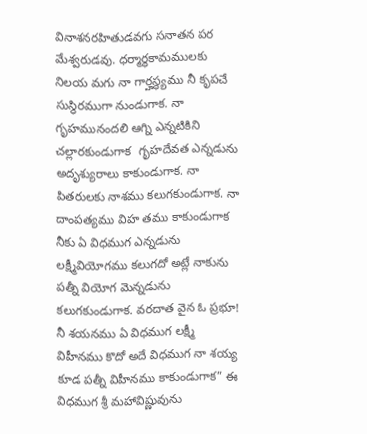వినాశనరహితుడవగు సనాతన పర మేశ్వరుడవు. ధర్మార్థకామములకు నిలయ మగు నా గార్హస్థ్యము నీ కృపచే సుస్థిరముగా నుండుగాక. నా గృహమునందలి ఆగ్ని ఎన్నటికిని చల్లారకుండుగాక  గృహదేవత ఎన్నడును అదృశ్యురాలు కాకుండుగాక. నా పితరులకు నాశము కలుగకుండుగాక. నా దాంపత్యము విహ తము కాకుండుగాక నీకు ఏ విధముగ ఎన్నడును లక్ష్మీవియోగము కలుగదో అట్లే నాకును పత్నీ వియోగ మెన్నడును కలుగకుండుగాక. వరదాత వైన ఓ ప్రభూ! నీ శయనము ఏ విధముగ లక్ష్మీ విహీనము కొదో అదే విధముగ నా శయ్య కూడ పత్నీ విహీనము కాకుండుగాక” ఈ విధముగ శ్రీ మహావిష్ణువును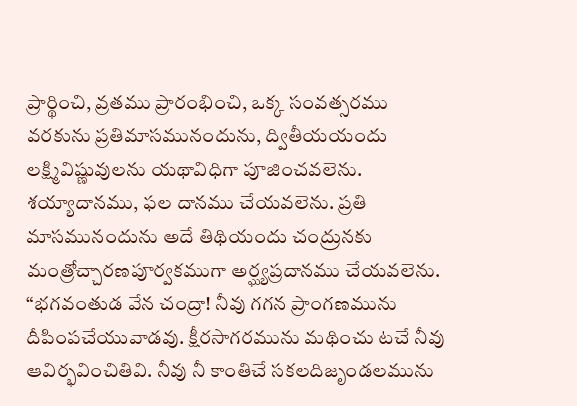ప్రార్థించి, వ్రతము ప్రారంభించి, ఒక్క సంవత్సరము వరకును ప్రతిమాసమునందును, ద్వితీయయందు లక్ష్మివిష్ణువులను యథావిధిగా పూజించవలెను. శయ్యాదానము, ఫల దానము చేయవలెను. ప్రతి మాసమునందును అదే తిథియందు చంద్రునకు మంత్రోచ్చారణపూర్వకముగా అర్ఘ్యప్రదానము చేయవలెను. “భగవంతుడ వేన చంద్రా! నీవు గగన ప్రాంగణమును దీపింపచేయువాడవు. క్షీరసాగరమును మథించు టచే నీవు ఆవిర్భవించితివి. నీవు నీ కాంతిచే సకలదిజృండలమును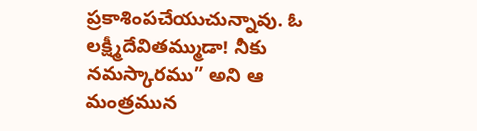ప్రకాశింపచేయుచున్నావు. ఓ లక్ష్మీదేవితమ్ముడా! నీకు నమస్కారము” అని ఆ మంత్రమున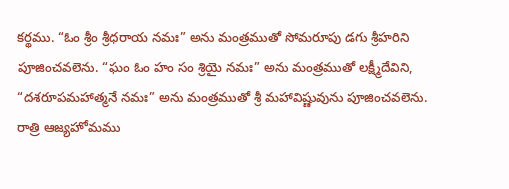కర్థము. “ఓం శ్రీం శ్రీధరాయ నమః” అను మంత్రముతో సోమరూపు డగు శ్రీహరిని పూజించవలెను. “ఘం ఓం హం సం శ్రియై నమః” అను మంత్రముతో లక్ష్మీదేవిని, “దశరూపమహాత్మనే నమః” అను మంత్రముతో శ్రీ మహావిష్ణువును పూజించవలెను. రాత్రి ఆజ్యహోమము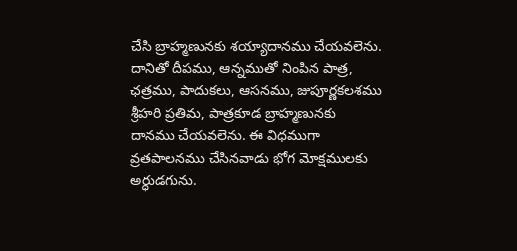చేసి బ్రాహ్మణునకు శయ్యాదానము చేయవలెను. దానితో దీపము, ఆన్నముతో నింపిన పాత్ర, ఛత్రము, పాదుకలు, ఆసనము, జుపూర్ణకలశము శ్రీహరి ప్రతిమ, పాత్రకూడ బ్రాహ్మణునకు దానము చేయవలెను. ఈ విధముగా వ్రతపాలనము చేసినవాడు భోగ మోక్షములకు అర్ధుడగును.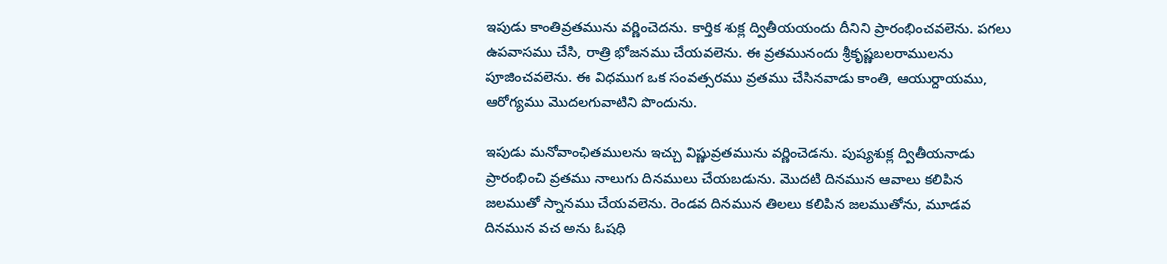ఇపుడు కాంతివ్రతమును వర్ణించెదను. కార్తిక శుక్ల ద్వితీయయందు దీనిని ప్రారంభించవలెను. పగలు ఉపవాసము చేసి, రాత్రి భోజనము చేయవలెను. ఈ వ్రతమునందు శ్రీకృష్ణబలరాములను పూజించవలెను. ఈ విధముగ ఒక సంవత్సరము వ్రతము చేసినవాడు కాంతి, ఆయుర్దాయము, ఆరోగ్యము మొదలగువాటిని పొందును.

ఇపుడు మనోవాంఛితములను ఇచ్చు విష్ణువ్రతమును వర్ణించెడను. పుష్యశుక్ల ద్వితీయనాడు ప్రారంభించి వ్రతము నాలుగు దినములు చేయబడును. మొదటి దినమున ఆవాలు కలిపిన జలముతో స్నానము చేయవలెను. రెండవ దినమున తిలలు కలిపిన జలముతోను, మూడవ దినమున వచ అను ఓషధి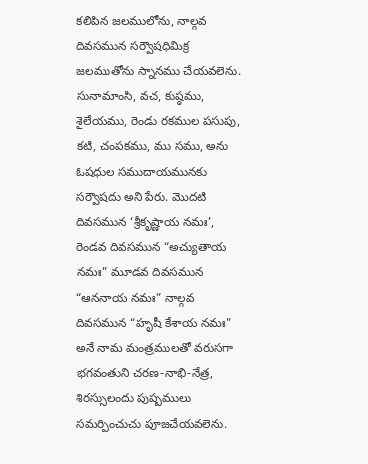కలిపిన జలములోను, నాల్గవ దివసమున సర్వౌషధిమిక్ర జలముతోను స్నానము చేయవలెను. సునామాంసి, వచ, కుష్ఠము, శైలేయము, రెండు రకముల పసుపు, కటి, చంపకము, ము సము, అను ఓషధుల సముదాయమునకు సర్వౌషదు అని పేరు. మొదటి దివసమున ‘శ్రీకృష్ణాయ నమః’, రెండవ దివసమున “అచ్యుతాయ నమః” మూడవ దివసమున “ఆననాయ నమః” నాల్గవ దివసమున “హృషీ కేశాయ నమః” అనే నామ మంత్రములతో వరుసగా భగవంతుని చరణ-నాభి-నేత్ర, శిరస్సులందు పుష్పములు సమర్పించుచు పూజచేయవలెను.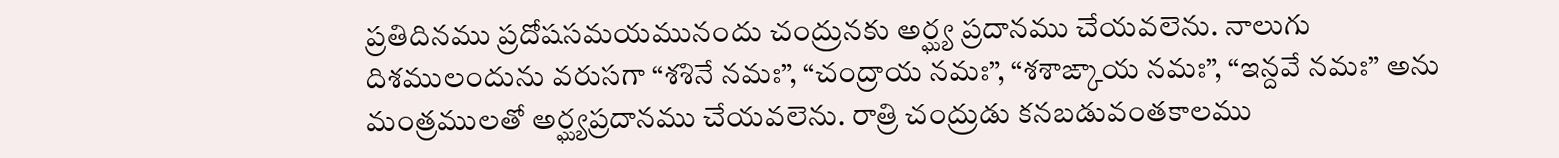ప్రతిదినము ప్రదోషసమయమునందు చంద్రునకు అర్ఘ్య ప్రదానము చేయవలెను. నాలుగు దిశములందును వరుసగా “శశినే నమః”, “చంద్రాయ నమః”, “శశాఙ్కాయ నమః”, “ఇన్దవే నమః” అను మంత్రములతో అర్ఘ్యప్రదానము చేయవలెను. రాత్రి చంద్రుడు కనబడువంతకాలము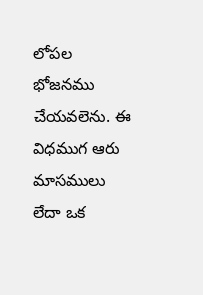లోపల భోజనము చేయవలెను. ఈ విధముగ ఆరు మాసములు లేదా ఒక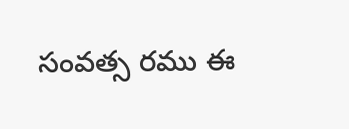సంవత్స రము ఈ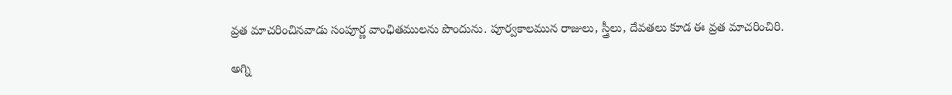వ్రత మాచరించినవాడు సంపూర్ణ వాంఛితములను పొందును. పూర్వకాలమున రాజులు, స్త్రీలు, దేవతలు కూడ ఈ వ్రత మాచరించిరి.

అగ్ని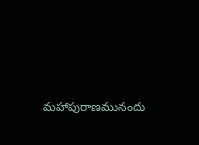మహాపురాణమునందు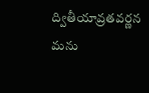ద్వితీయావ్రతవర్ణన మను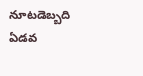నూటడెబ్బది ఏడవ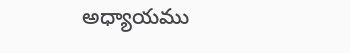అధ్యాయము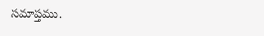సమాప్తము.